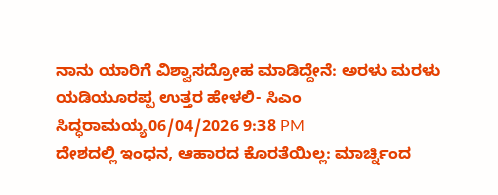ನಾನು ಯಾರಿಗೆ ವಿಶ್ವಾಸದ್ರೋಹ ಮಾಡಿದ್ದೇನೆ: ಅರಳು ಮರಳು ಯಡಿಯೂರಪ್ಪ ಉತ್ತರ ಹೇಳಲಿ- ಸಿಎಂ ಸಿದ್ಧರಾಮಯ್ಯ06/04/2026 9:38 PM
ದೇಶದಲ್ಲಿ ಇಂಧನ, ಆಹಾರದ ಕೊರತೆಯಿಲ್ಲ: ಮಾರ್ಚ್ನಿಂದ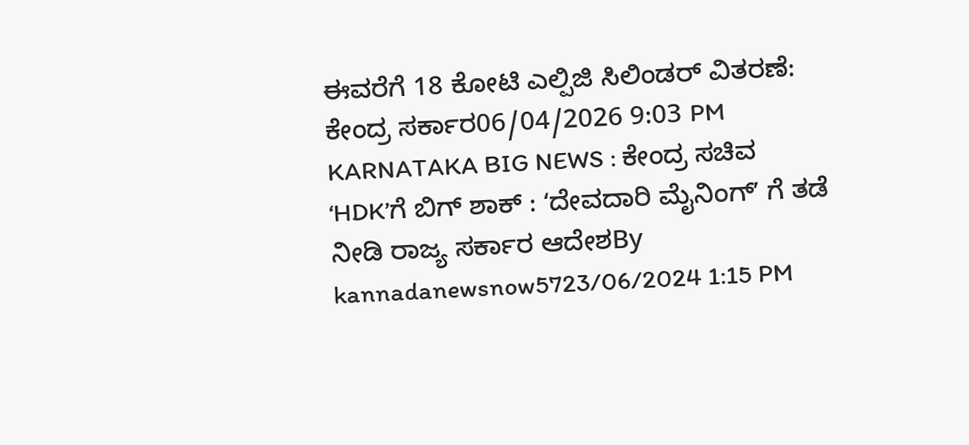ಈವರೆಗೆ 18 ಕೋಟಿ ಎಲ್ಪಿಜಿ ಸಿಲಿಂಡರ್ ವಿತರಣೆ: ಕೇಂದ್ರ ಸರ್ಕಾರ06/04/2026 9:03 PM
KARNATAKA BIG NEWS : ಕೇಂದ್ರ ಸಚಿವ ʻHDKʼಗೆ ಬಿಗ್ ಶಾಕ್ : ʻದೇವದಾರಿ ಮೈನಿಂಗ್ʼ ಗೆ ತಡೆ ನೀಡಿ ರಾಜ್ಯ ಸರ್ಕಾರ ಆದೇಶBy kannadanewsnow5723/06/2024 1:15 PM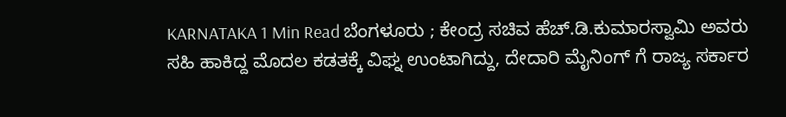KARNATAKA 1 Min Read ಬೆಂಗಳೂರು ; ಕೇಂದ್ರ ಸಚಿವ ಹೆಚ್.ಡಿ.ಕುಮಾರಸ್ವಾಮಿ ಅವರು ಸಹಿ ಹಾಕಿದ್ದ ಮೊದಲ ಕಡತಕ್ಕೆ ವಿಘ್ನ ಉಂಟಾಗಿದ್ದು, ದೇದಾರಿ ಮೈನಿಂಗ್ ಗೆ ರಾಜ್ಯ ಸರ್ಕಾರ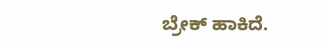ಬ್ರೇಕ್ ಹಾಕಿದೆ.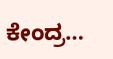ಕೇಂದ್ರ…